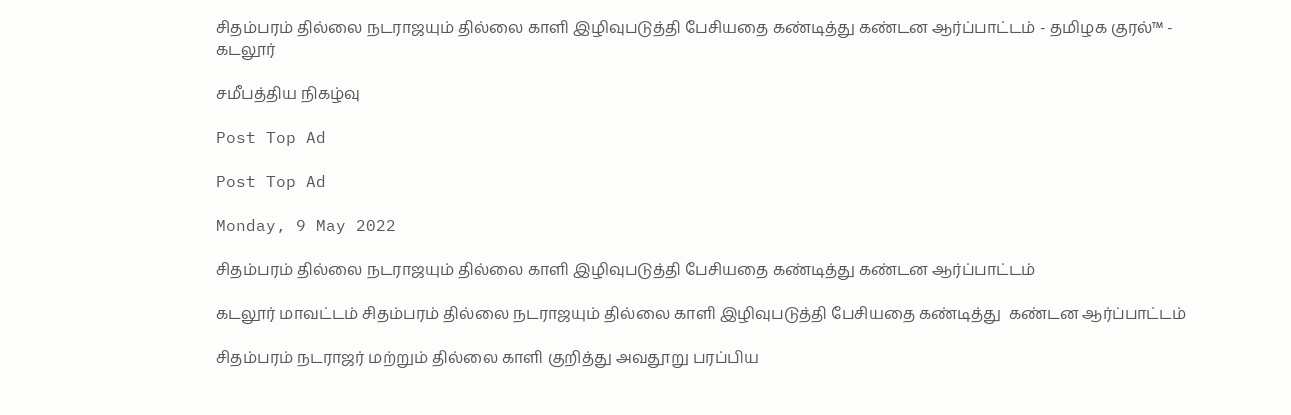சிதம்பரம் தில்லை நடராஜயும் தில்லை காளி இழிவுபடுத்தி பேசியதை கண்டித்து கண்டன ஆர்ப்பாட்டம் - தமிழக குரல்™ - கடலூர்

சமீபத்திய நிகழ்வு

Post Top Ad

Post Top Ad

Monday, 9 May 2022

சிதம்பரம் தில்லை நடராஜயும் தில்லை காளி இழிவுபடுத்தி பேசியதை கண்டித்து கண்டன ஆர்ப்பாட்டம்

கடலூர் மாவட்டம் சிதம்பரம் தில்லை நடராஜயும் தில்லை காளி இழிவுபடுத்தி பேசியதை கண்டித்து  கண்டன ஆர்ப்பாட்டம்

சிதம்பரம் நடராஜர் மற்றும் தில்லை காளி குறித்து அவதூறு பரப்பிய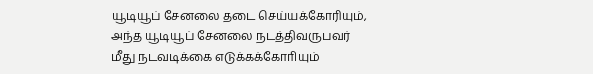யூடியூப் சேனலை தடை செய்யக்கோரியும், அந்த யூடியூப் சேனலை நடத்திவருபவர் மீது நடவடிக்கை எடுக்கக்கோாியும்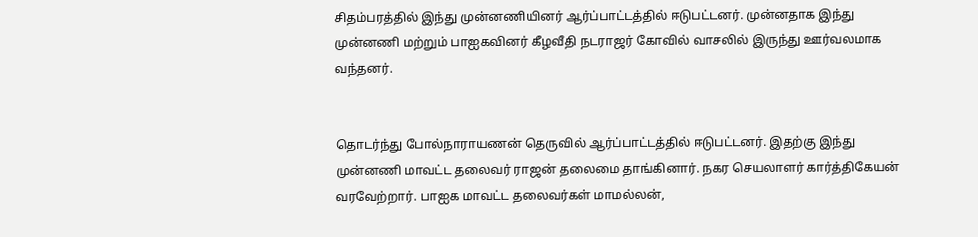சிதம்பரத்தில் இந்து முன்னணியினர் ஆர்ப்பாட்டத்தில் ஈடுபட்டனர். முன்னதாக இந்து முன்னணி மற்றும் பாஐகவினர் கீழவீதி நடராஜர் கோவில் வாசலில் இருந்து ஊர்வலமாக வந்தனர்.


தொடர்ந்து போல்நாராயணன் தெருவில் ஆர்ப்பாட்டத்தில் ஈடுபட்டனர். இதற்கு இந்து முன்னணி மாவட்ட தலைவர் ராஜன் தலைமை தாங்கினார். நகர செயலாளர் கார்த்திகேயன் வரவேற்றார். பாஐக மாவட்ட தலைவர்கள் மாமல்லன்,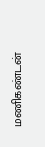மணிகண்டன்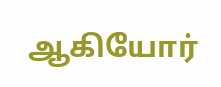ஆகியோர்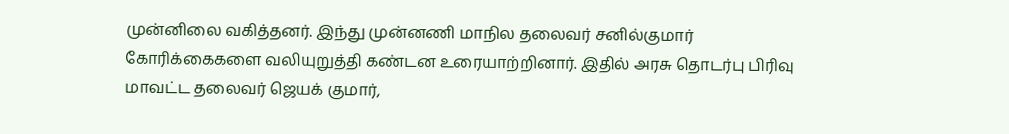முன்னிலை வகித்தனர். இந்து முன்னணி மாநில தலைவர் சனில்குமார் கோரிக்கைகளை வலியுறுத்தி கண்டன உரையாற்றினார். இதில் அரசு தொடர்பு பிரிவு மாவட்ட தலைவர் ஜெயக் குமார்,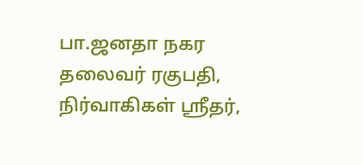பா.ஜனதா நகர தலைவர் ரகுபதி, நிர்வாகிகள் ஸ்ரீதர்,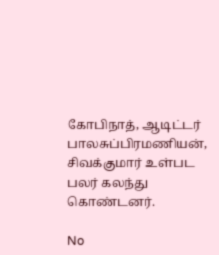கோபிநாத், ஆடிட்டர் பாலசுப்பிரமணியன், சிவக்குமார் உள்பட பலர் கலந்து கொண்டனர்.

No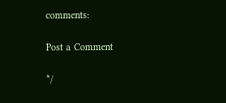comments:

Post a Comment

*/